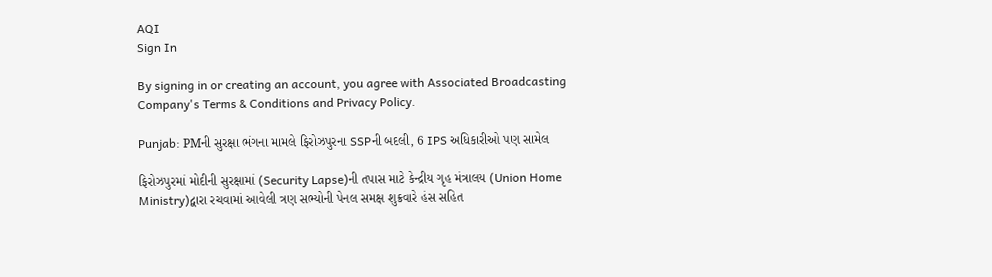AQI
Sign In

By signing in or creating an account, you agree with Associated Broadcasting Company's Terms & Conditions and Privacy Policy.

Punjab: PMની સુરક્ષા ભંગના મામલે ફિરોઝપુરના SSPની બદલી, 6 IPS અધિકારીઓ પણ સામેલ

ફિરોઝપુરમાં મોદીની સુરક્ષામાં (Security Lapse)ની તપાસ માટે કેન્દ્રીય ગૃહ મંત્રાલય (Union Home Ministry)દ્વારા રચવામાં આવેલી ત્રણ સભ્યોની પેનલ સમક્ષ શુક્રવારે હંસ સહિત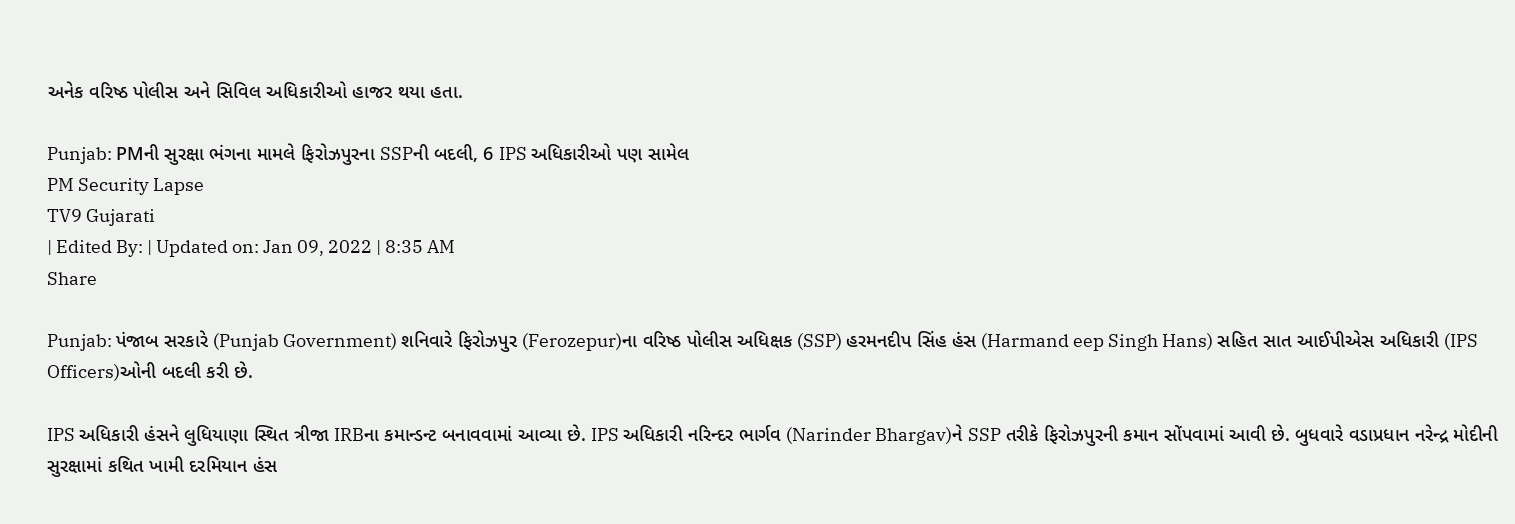અનેક વરિષ્ઠ પોલીસ અને સિવિલ અધિકારીઓ હાજર થયા હતા.

Punjab: PMની સુરક્ષા ભંગના મામલે ફિરોઝપુરના SSPની બદલી, 6 IPS અધિકારીઓ પણ સામેલ
PM Security Lapse
TV9 Gujarati
| Edited By: | Updated on: Jan 09, 2022 | 8:35 AM
Share

Punjab: પંજાબ સરકારે (Punjab Government) શનિવારે ફિરોઝપુર (Ferozepur)ના વરિષ્ઠ પોલીસ અધિક્ષક (SSP) હરમનદીપ સિંહ હંસ (Harmand eep Singh Hans) સહિત સાત આઈપીએસ અધિકારી (IPS Officers)ઓની બદલી કરી છે.

IPS અધિકારી હંસને લુધિયાણા સ્થિત ત્રીજા IRBના કમાન્ડન્ટ બનાવવામાં આવ્યા છે. IPS અધિકારી નરિન્દર ભાર્ગવ (Narinder Bhargav)ને SSP તરીકે ફિરોઝપુરની કમાન સોંપવામાં આવી છે. બુધવારે વડાપ્રધાન નરેન્દ્ર મોદીની સુરક્ષામાં કથિત ખામી દરમિયાન હંસ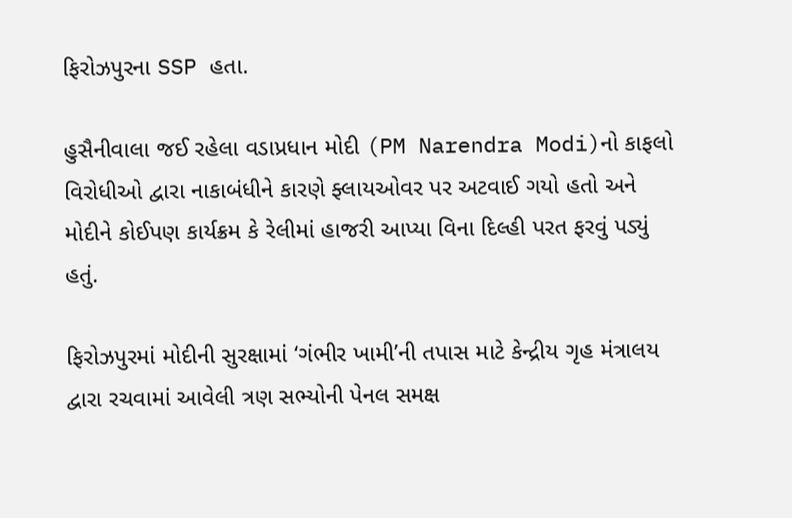ફિરોઝપુરના SSP હતા.

હુસૈનીવાલા જઈ રહેલા વડાપ્રધાન મોદી (PM Narendra Modi)નો કાફલો વિરોધીઓ દ્વારા નાકાબંધીને કારણે ફ્લાયઓવર પર અટવાઈ ગયો હતો અને મોદીને કોઈપણ કાર્યક્રમ કે રેલીમાં હાજરી આપ્યા વિના દિલ્હી પરત ફરવું પડ્યું હતું.

ફિરોઝપુરમાં મોદીની સુરક્ષામાં ‘ગંભીર ખામી’ની તપાસ માટે કેન્દ્રીય ગૃહ મંત્રાલય દ્વારા રચવામાં આવેલી ત્રણ સભ્યોની પેનલ સમક્ષ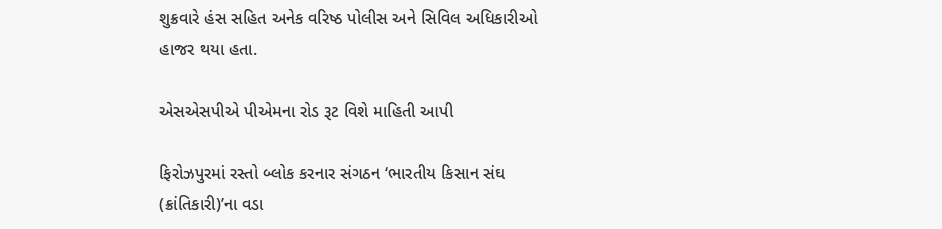શુક્રવારે હંસ સહિત અનેક વરિષ્ઠ પોલીસ અને સિવિલ અધિકારીઓ હાજર થયા હતા.

એસએસપીએ પીએમના રોડ રૂટ વિશે માહિતી આપી

ફિરોઝપુરમાં રસ્તો બ્લોક કરનાર સંગઠન ‘ભારતીય કિસાન સંઘ (ક્રાંતિકારી)’ના વડા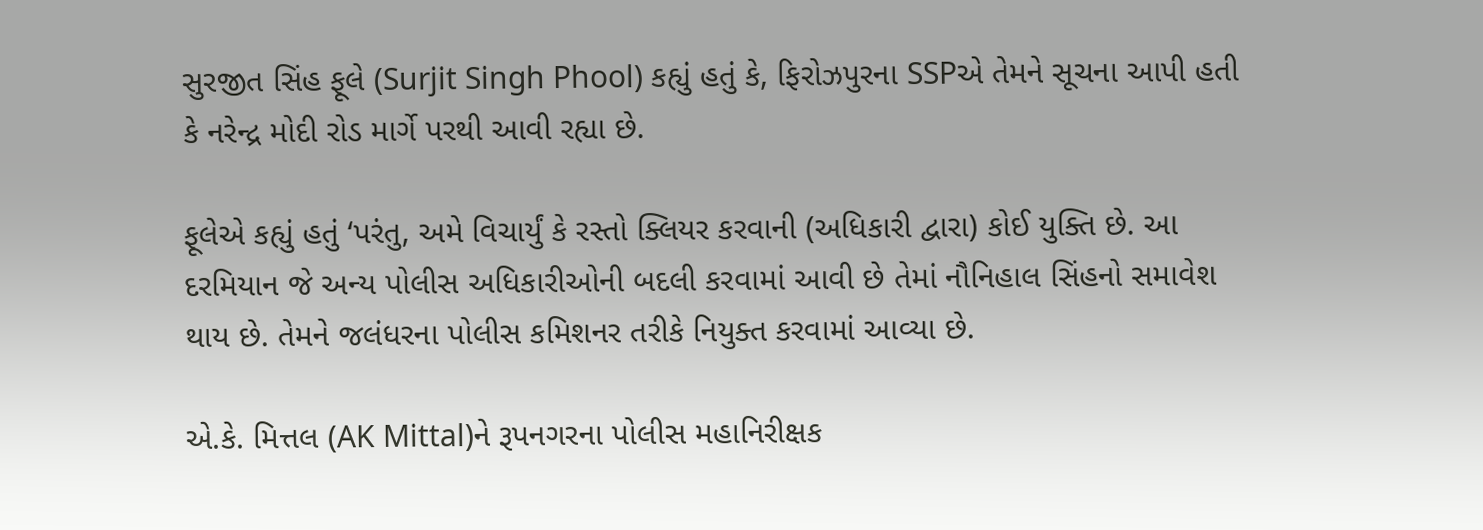સુરજીત સિંહ ફૂલે (Surjit Singh Phool) કહ્યું હતું કે, ફિરોઝપુરના SSPએ તેમને સૂચના આપી હતી કે નરેન્દ્ર મોદી રોડ માર્ગે પરથી આવી રહ્યા છે.

ફૂલેએ કહ્યું હતું ‘પરંતુ, અમે વિચાર્યું કે રસ્તો ક્લિયર કરવાની (અધિકારી દ્વારા) કોઈ યુક્તિ છે. આ દરમિયાન જે અન્ય પોલીસ અધિકારીઓની બદલી કરવામાં આવી છે તેમાં નૌનિહાલ સિંહનો સમાવેશ થાય છે. તેમને જલંધરના પોલીસ કમિશનર તરીકે નિયુક્ત કરવામાં આવ્યા છે.

એ.કે. મિત્તલ (AK Mittal)ને રૂપનગરના પોલીસ મહાનિરીક્ષક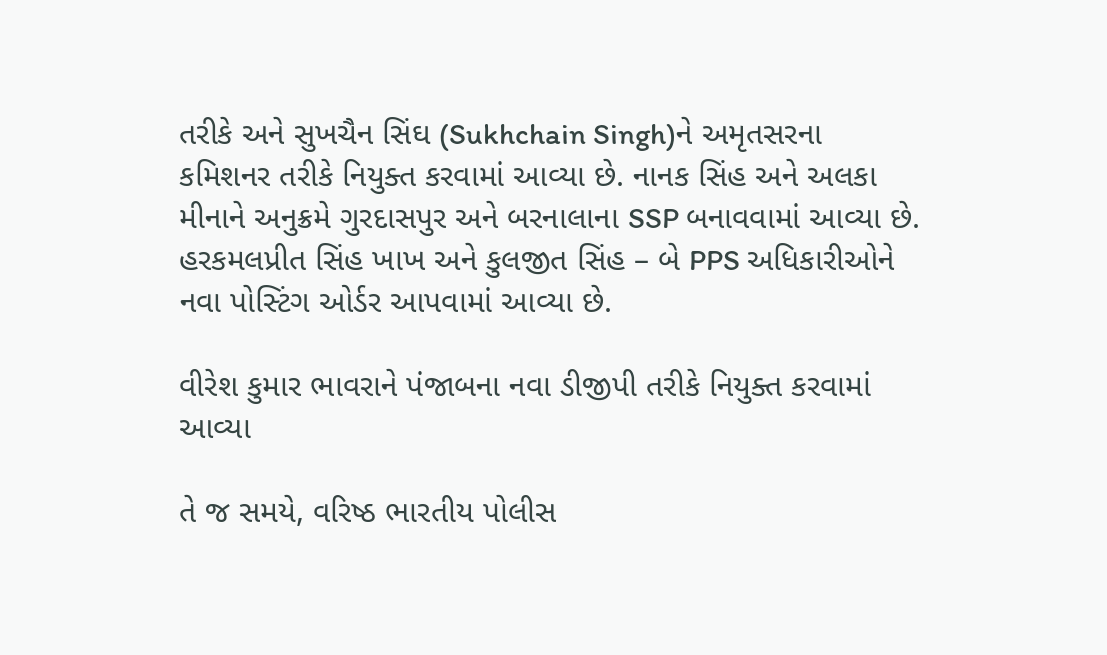તરીકે અને સુખચૈન સિંઘ (Sukhchain Singh)ને અમૃતસરના કમિશનર તરીકે નિયુક્ત કરવામાં આવ્યા છે. નાનક સિંહ અને અલકા મીનાને અનુક્રમે ગુરદાસપુર અને બરનાલાના SSP બનાવવામાં આવ્યા છે. હરકમલપ્રીત સિંહ ખાખ અને કુલજીત સિંહ – બે PPS અધિકારીઓને નવા પોસ્ટિંગ ઓર્ડર આપવામાં આવ્યા છે.

વીરેશ કુમાર ભાવરાને પંજાબના નવા ડીજીપી તરીકે નિયુક્ત કરવામાં આવ્યા

તે જ સમયે, વરિષ્ઠ ભારતીય પોલીસ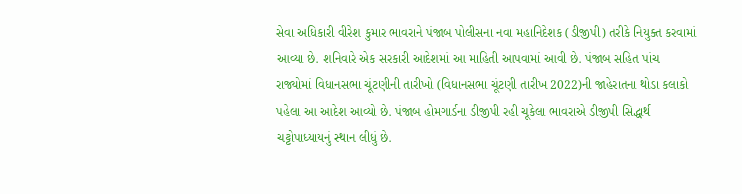સેવા અધિકારી વીરેશ કુમાર ભાવરાને પંજાબ પોલીસના નવા મહાનિદેશક (ડીજીપી) તરીકે નિયુક્ત કરવામાં આવ્યા છે. શનિવારે એક સરકારી આદેશમાં આ માહિતી આપવામાં આવી છે. પંજાબ સહિત પાંચ રાજ્યોમાં વિધાનસભા ચૂંટણીની તારીખો (વિધાનસભા ચૂંટણી તારીખ 2022)ની જાહેરાતના થોડા કલાકો પહેલા આ આદેશ આવ્યો છે. પંજાબ હોમગાર્ડના ડીજીપી રહી ચૂકેલા ભાવરાએ ડીજીપી સિદ્ધાર્થ ચટ્ટોપાધ્યાયનું સ્થાન લીધું છે.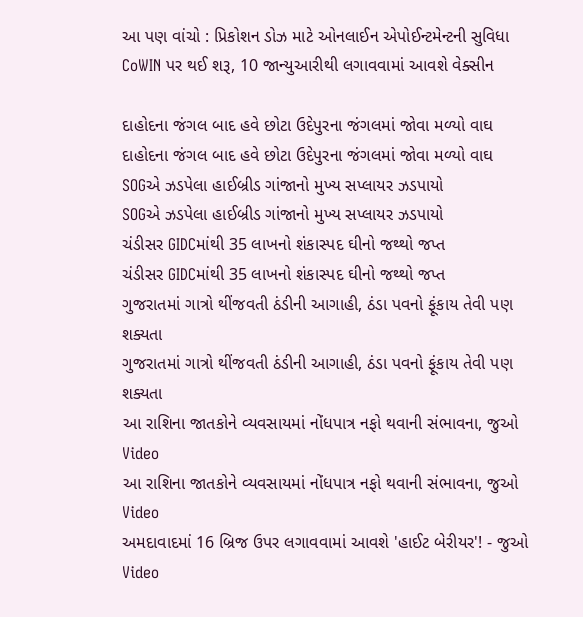આ પણ વાંચો : પ્રિકોશન ડોઝ માટે ઓનલાઈન એપોઈન્ટમેન્ટની સુવિધા CoWIN પર થઈ શરૂ, 10 જાન્યુઆરીથી લગાવવામાં આવશે વેક્સીન

દાહોદના જંગલ બાદ હવે છોટા ઉદેપુરના જંગલમાં જોવા મળ્યો વાઘ
દાહોદના જંગલ બાદ હવે છોટા ઉદેપુરના જંગલમાં જોવા મળ્યો વાઘ
SOGએ ઝડપેલા હાઈબ્રીડ ગાંજાનો મુખ્ય સપ્લાયર ઝડપાયો
SOGએ ઝડપેલા હાઈબ્રીડ ગાંજાનો મુખ્ય સપ્લાયર ઝડપાયો
ચંડીસર GIDCમાંથી 35 લાખનો શંકાસ્પદ ઘીનો જથ્થો જપ્ત
ચંડીસર GIDCમાંથી 35 લાખનો શંકાસ્પદ ઘીનો જથ્થો જપ્ત
ગુજરાતમાં ગાત્રો થીંજવતી ઠંડીની આગાહી, ઠંડા પવનો ફૂંકાય તેવી પણ શક્યતા
ગુજરાતમાં ગાત્રો થીંજવતી ઠંડીની આગાહી, ઠંડા પવનો ફૂંકાય તેવી પણ શક્યતા
આ રાશિના જાતકોને વ્યવસાયમાં નોંધપાત્ર નફો થવાની સંભાવના, જુઓ Video
આ રાશિના જાતકોને વ્યવસાયમાં નોંધપાત્ર નફો થવાની સંભાવના, જુઓ Video
અમદાવાદમાં 16 બ્રિજ ઉપર લગાવવામાં આવશે 'હાઈટ બેરીયર'! - જુઓ Video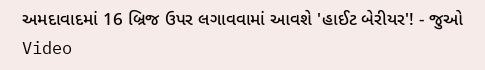અમદાવાદમાં 16 બ્રિજ ઉપર લગાવવામાં આવશે 'હાઈટ બેરીયર'! - જુઓ Video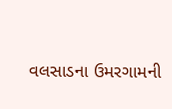વલસાડના ઉમરગામની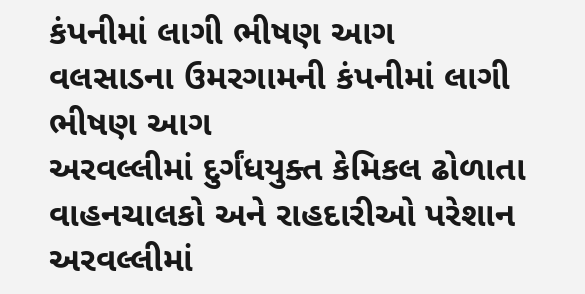કંપનીમાં લાગી ભીષણ આગ
વલસાડના ઉમરગામની કંપનીમાં લાગી ભીષણ આગ
અરવલ્લીમાં દુર્ગંધયુક્ત કેમિકલ ઢોળાતા વાહનચાલકો અને રાહદારીઓ પરેશાન
અરવલ્લીમાં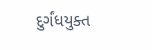દુર્ગંધયુક્ત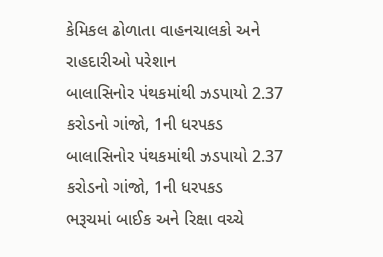કેમિકલ ઢોળાતા વાહનચાલકો અને રાહદારીઓ પરેશાન
બાલાસિનોર પંથકમાંથી ઝડપાયો 2.37 કરોડનો ગાંજો, 1ની ધરપકડ
બાલાસિનોર પંથકમાંથી ઝડપાયો 2.37 કરોડનો ગાંજો, 1ની ધરપકડ
ભરૂચમાં બાઈક અને રિક્ષા વચ્ચે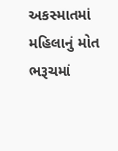અકસ્માતમાં મહિલાનું મોત
ભરૂચમાં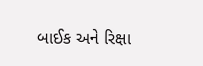બાઈક અને રિક્ષા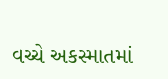વચ્ચે અકસ્માતમાં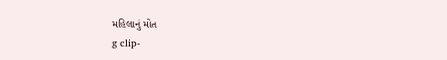મહિલાનું મોત
g clip-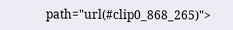path="url(#clip0_868_265)">